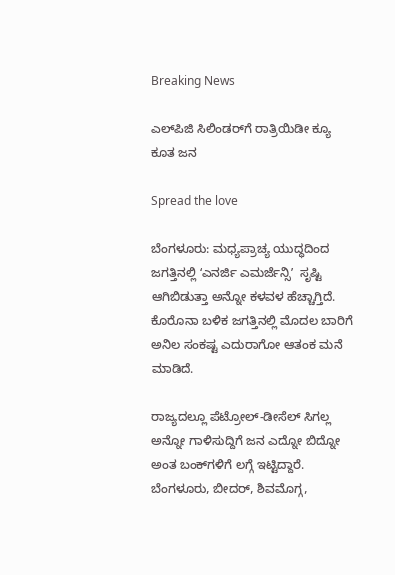Breaking News

ಎಲ್‌ಪಿಜಿ ಸಿಲಿಂಡರ್‌ಗೆ ರಾತ್ರಿಯಿಡೀ ಕ್ಯೂ ಕೂತ ಜನ

Spread the love

ಬೆಂಗಳೂರು: ಮಧ್ಯಪ್ರಾಚ್ಯ ಯುದ್ಧದಿಂದ ಜಗತ್ತಿನಲ್ಲಿ ʻಎನರ್ಜಿ ಎಮರ್ಜೆನ್ಸಿʼ  ಸೃಷ್ಟಿ ಆಗಿಬಿಡುತ್ತಾ ಅನ್ನೋ ಕಳವಳ ಹೆಚ್ಚಾಗ್ತಿದೆ. ಕೊರೊನಾ ಬಳಿಕ ಜಗತ್ತಿನಲ್ಲಿ ಮೊದಲ ಬಾರಿಗೆ ಅನಿಲ ಸಂಕಷ್ಟ ಎದುರಾಗೋ ಆತಂಕ ಮನೆ ಮಾಡಿದೆ.

ರಾಜ್ಯದಲ್ಲೂ ಪೆಟ್ರೋಲ್-ಡೀಸೆಲ್ ಸಿಗಲ್ಲ ಅನ್ನೋ ಗಾಳಿಸುದ್ದಿಗೆ ಜನ ಎದ್ನೋ ಬಿದ್ನೋ ಅಂತ ಬಂಕ್‌ಗಳಿಗೆ ಲಗ್ಗೆ ಇಟ್ಟಿದ್ದಾರೆ. ಬೆಂಗಳೂರು, ಬೀದರ್, ಶಿವಮೊಗ್ಗ,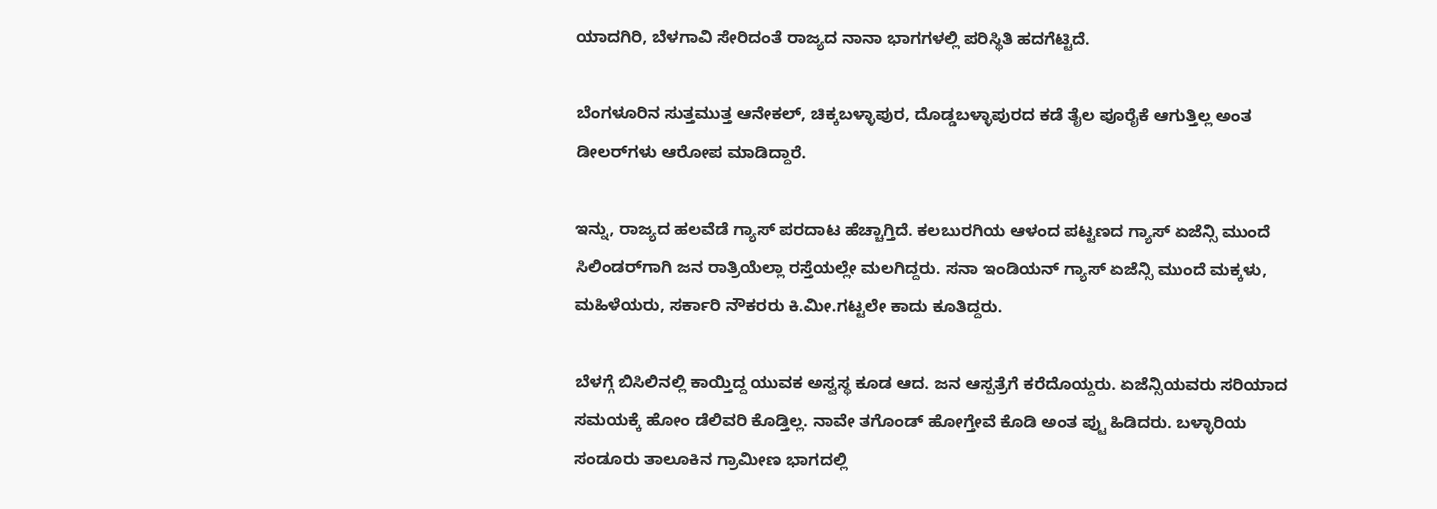ಯಾದಗಿರಿ, ಬೆಳಗಾವಿ ಸೇರಿದಂತೆ ರಾಜ್ಯದ ನಾನಾ ಭಾಗಗಳಲ್ಲಿ ಪರಿಸ್ಥಿತಿ ಹದಗೆಟ್ಟಿದೆ.

ಬೆಂಗಳೂರಿನ ಸುತ್ತಮುತ್ತ ಆನೇಕಲ್, ಚಿಕ್ಕಬಳ್ಳಾಪುರ, ದೊಡ್ಡಬಳ್ಳಾಪುರದ ಕಡೆ ತೈಲ ಪೂರೈಕೆ ಆಗುತ್ತಿಲ್ಲ ಅಂತ ಡೀಲರ್‌ಗಳು ಆರೋಪ ಮಾಡಿದ್ದಾರೆ.

ಇನ್ನು, ರಾಜ್ಯದ ಹಲವೆಡೆ ಗ್ಯಾಸ್ ಪರದಾಟ ಹೆಚ್ಚಾಗ್ತಿದೆ. ಕಲಬುರಗಿಯ ಆಳಂದ ಪಟ್ಟಣದ ಗ್ಯಾಸ್ ಏಜೆನ್ಸಿ ಮುಂದೆ ಸಿಲಿಂಡರ್‌ಗಾಗಿ ಜನ ರಾತ್ರಿಯೆಲ್ಲಾ ರಸ್ತೆಯಲ್ಲೇ ಮಲಗಿದ್ದರು. ಸನಾ ಇಂಡಿಯನ್ ಗ್ಯಾಸ್ ಏಜೆನ್ಸಿ ಮುಂದೆ ಮಕ್ಕಳು, ಮಹಿಳೆಯರು, ಸರ್ಕಾರಿ ನೌಕರರು ಕಿ.ಮೀ.ಗಟ್ಟಲೇ ಕಾದು ಕೂತಿದ್ದರು.

ಬೆಳಗ್ಗೆ ಬಿಸಿಲಿನಲ್ಲಿ ಕಾಯ್ತಿದ್ದ ಯುವಕ ಅಸ್ವಸ್ಥ ಕೂಡ ಆದ. ಜನ ಆಸ್ಪತ್ರೆಗೆ ಕರೆದೊಯ್ದರು. ಏಜೆನ್ಸಿಯವರು ಸರಿಯಾದ ಸಮಯಕ್ಕೆ ಹೋಂ ಡೆಲಿವರಿ ಕೊಡ್ತಿಲ್ಲ. ನಾವೇ ತಗೊಂಡ್ ಹೋಗ್ತೇವೆ ಕೊಡಿ ಅಂತ ಪ್ಟು ಹಿಡಿದರು. ಬಳ್ಳಾರಿಯ ಸಂಡೂರು ತಾಲೂಕಿನ ಗ್ರಾಮೀಣ ಭಾಗದಲ್ಲಿ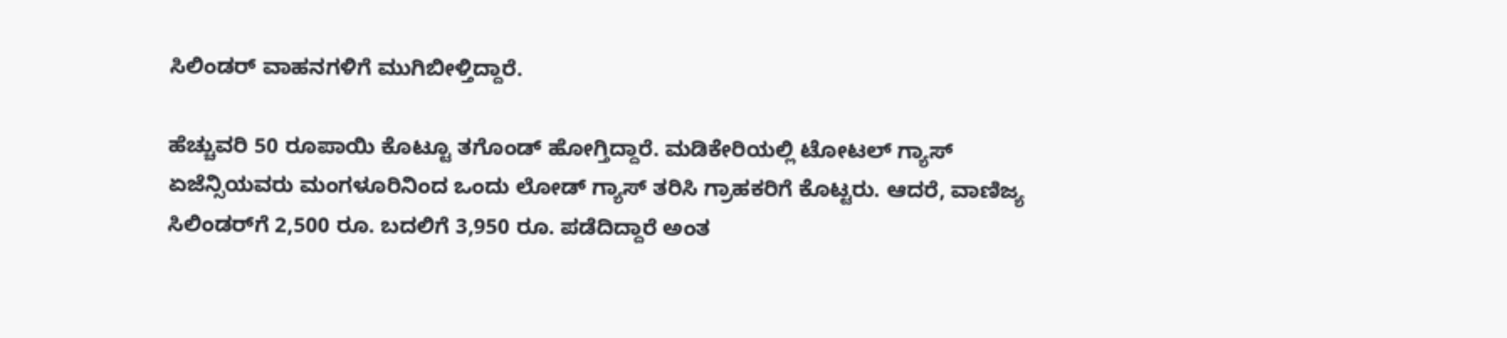ಸಿಲಿಂಡರ್ ವಾಹನಗಳಿಗೆ ಮುಗಿಬೀಳ್ತಿದ್ದಾರೆ.

ಹೆಚ್ಚುವರಿ 50 ರೂಪಾಯಿ ಕೊಟ್ಟೂ ತಗೊಂಡ್ ಹೋಗ್ತಿದ್ದಾರೆ. ಮಡಿಕೇರಿಯಲ್ಲಿ ಟೋಟಲ್ ಗ್ಯಾಸ್ ಏಜೆನ್ಸಿಯವರು ಮಂಗಳೂರಿನಿಂದ ಒಂದು ಲೋಡ್ ಗ್ಯಾಸ್ ತರಿಸಿ ಗ್ರಾಹಕರಿಗೆ ಕೊಟ್ಟರು. ಆದರೆ, ವಾಣಿಜ್ಯ ಸಿಲಿಂಡರ್‌ಗೆ 2,500 ರೂ. ಬದಲಿಗೆ 3,950 ರೂ. ಪಡೆದಿದ್ದಾರೆ ಅಂತ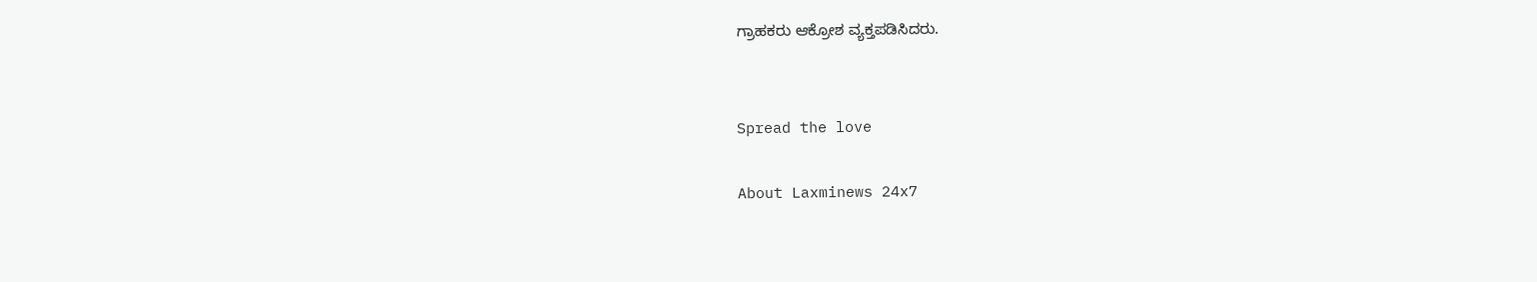ಗ್ರಾಹಕರು ಆಕ್ರೋಶ ವ್ಯಕ್ತಪಡಿಸಿದರು.


Spread the love

About Laxminews 24x7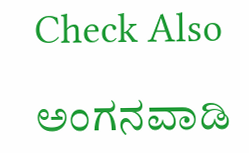Check Also

ಅಂಗನವಾಡಿ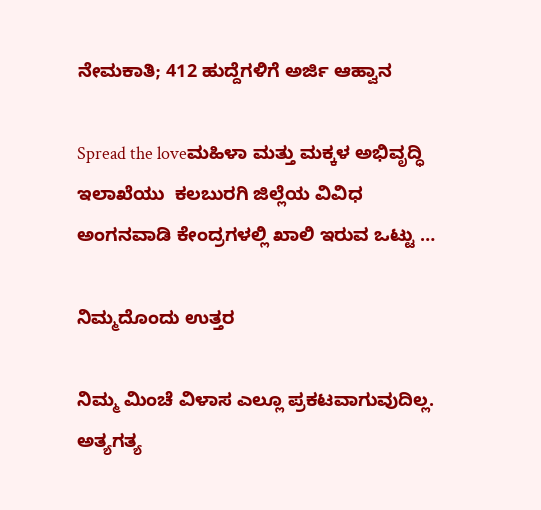ನೇಮಕಾತಿ; 412 ಹುದ್ದೆಗಳಿಗೆ ಅರ್ಜಿ ಆಹ್ವಾನ

Spread the loveಮಹಿಳಾ ಮತ್ತು ಮಕ್ಕಳ ಅಭಿವೃದ್ಧಿ ಇಲಾಖೆಯು  ಕಲಬುರಗಿ ಜಿಲ್ಲೆಯ ವಿವಿಧ ಅಂಗನವಾಡಿ ಕೇಂದ್ರಗಳಲ್ಲಿ ಖಾಲಿ ಇರುವ ಒಟ್ಟು …

ನಿಮ್ಮದೊಂದು ಉತ್ತರ

ನಿಮ್ಮ ಮಿಂಚೆ ವಿಳಾಸ ಎಲ್ಲೂ ಪ್ರಕಟವಾಗುವುದಿಲ್ಲ. ಅತ್ಯಗತ್ಯ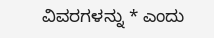ವಿವರಗಳನ್ನು * ಎಂದು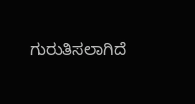ಗುರುತಿಸಲಾಗಿದೆ